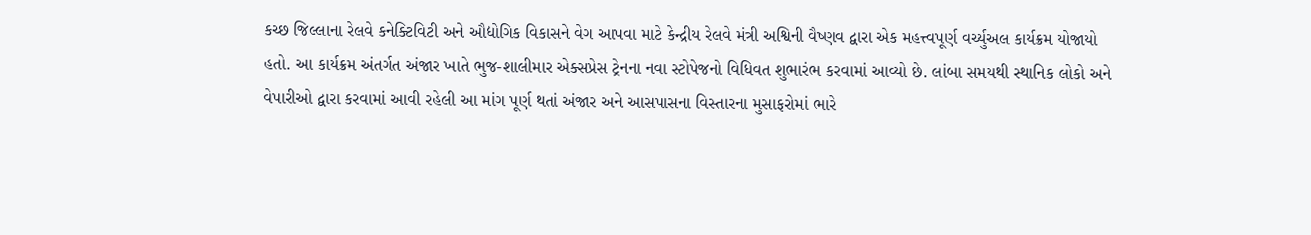કચ્છ જિલ્લાના રેલવે કનેક્ટિવિટી અને ઔદ્યોગિક વિકાસને વેગ આપવા માટે કેન્દ્રીય રેલવે મંત્રી અશ્વિની વૈષ્ણવ દ્વારા એક મહત્ત્વપૂર્ણ વર્ચ્યુઅલ કાર્યક્રમ યોજાયો હતો. આ કાર્યક્રમ અંતર્ગત અંજાર ખાતે ભુજ-શાલીમાર એક્સપ્રેસ ટ્રેનના નવા સ્ટોપેજનો વિધિવત શુભારંભ કરવામાં આવ્યો છે. લાંબા સમયથી સ્થાનિક લોકો અને વેપારીઓ દ્વારા કરવામાં આવી રહેલી આ માંગ પૂર્ણ થતાં અંજાર અને આસપાસના વિસ્તારના મુસાફરોમાં ભારે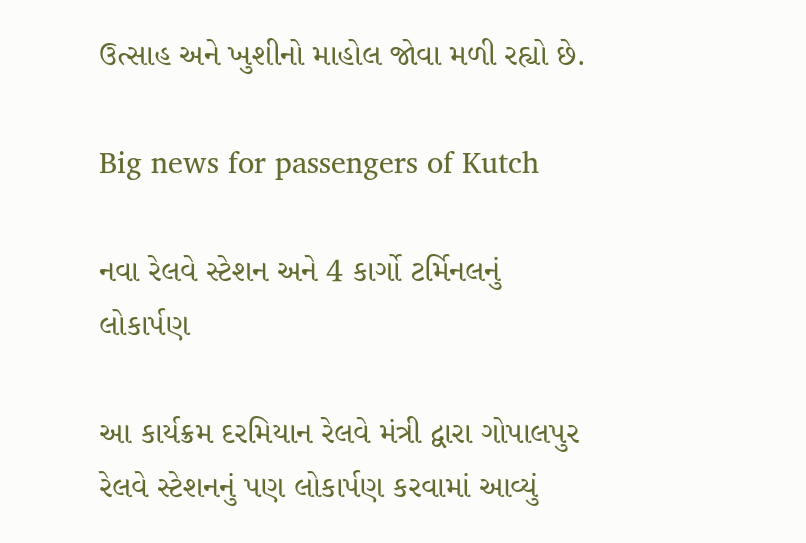ઉત્સાહ અને ખુશીનો માહોલ જોવા મળી રહ્યો છે.

Big news for passengers of Kutch

નવા રેલવે સ્ટેશન અને 4 કાર્ગો ટર્મિનલનું લોકાર્પણ

આ કાર્યક્રમ દરમિયાન રેલવે મંત્રી દ્વારા ગોપાલપુર રેલવે સ્ટેશનનું પણ લોકાર્પણ કરવામાં આવ્યું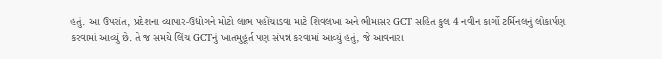હતું. આ ઉપરાંત, પ્રદેશના વ્યાપાર-ઉદ્યોગને મોટો લાભ પહોંચાડવા માટે શિવલખા અને ભીમાસર GCT સહિત કુલ 4 નવીન કાર્ગો ટર્મિનલનું લોકાર્પણ કરવામાં આવ્યું છે. તે જ સમયે લિંચ GCTનું ખાતમુહૂર્ત પણ સંપન્ન કરવામાં આવ્યું હતું, જે આવનારા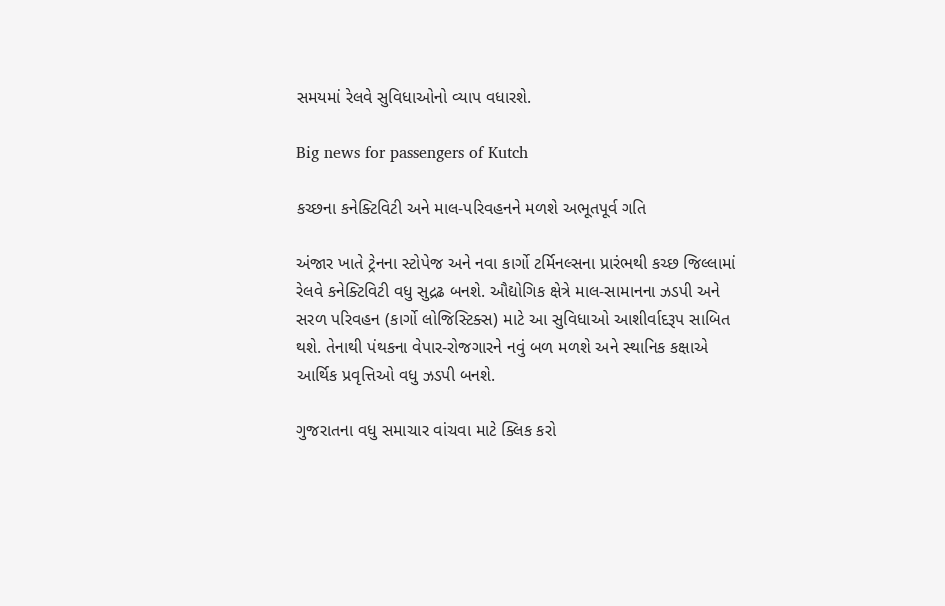સમયમાં રેલવે સુવિધાઓનો વ્યાપ વધારશે.

Big news for passengers of Kutch

કચ્છના કનેક્ટિવિટી અને માલ-પરિવહનને મળશે અભૂતપૂર્વ ગતિ

અંજાર ખાતે ટ્રેનના સ્ટોપેજ અને નવા કાર્ગો ટર્મિનલ્સના પ્રારંભથી કચ્છ જિલ્લામાં રેલવે કનેક્ટિવિટી વધુ સુદ્રઢ બનશે. ઔદ્યોગિક ક્ષેત્રે માલ-સામાનના ઝડપી અને સરળ પરિવહન (કાર્ગો લોજિસ્ટિક્સ) માટે આ સુવિધાઓ આશીર્વાદરૂપ સાબિત થશે. તેનાથી પંથકના વેપાર-રોજગારને નવું બળ મળશે અને સ્થાનિક કક્ષાએ આર્થિક પ્રવૃત્તિઓ વધુ ઝડપી બનશે.

ગુજરાતના વધુ સમાચાર વાંચવા માટે ક્લિક કરો